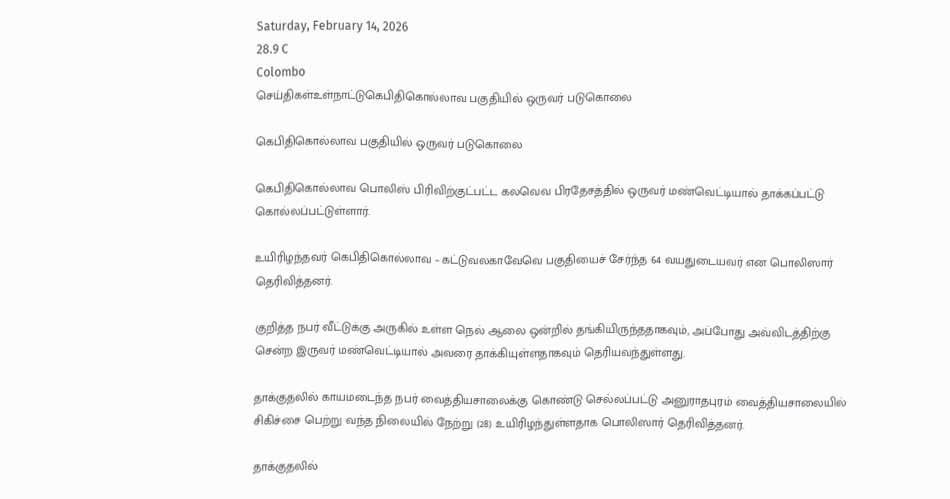Saturday, February 14, 2026
28.9 C
Colombo
செய்திகள்உள்நாட்டுகெபிதிகொல்லாவ பகுதியில் ஒருவர் படுகொலை

கெபிதிகொல்லாவ பகுதியில் ஒருவர் படுகொலை

கெபிதிகொல்லாவ பொலிஸ் பிரிவிற்குட்பட்ட கலவெவ பிரதேசத்தில் ஒருவர் மண்வெட்டியால் தாக்கப்பட்டு கொல்லப்பட்டுள்ளார்.

உயிரிழந்தவர் கெபிதிகொல்லாவ – கட்டுவலகாவேவெ பகுதியைச் சேர்ந்த 64 வயதுடையவர் என பொலிஸார் தெரிவித்தனர்.

குறித்த நபர் வீட்டுக்கு அருகில் உள்ள நெல் ஆலை ஒன்றில் தங்கியிருந்ததாகவும், அப்போது அவ்விடத்திற்கு சென்ற இருவர் மண்வெட்டியால் அவரை தாக்கியுள்ளதாகவும் தெரியவந்துள்ளது.

தாக்குதலில் காயமடைந்த நபர் வைத்தியசாலைக்கு கொண்டு செல்லப்பட்டு அனுராதபுரம் வைத்தியசாலையில் சிகிச்சை பெற்று வந்த நிலையில் நேற்று (28) உயிரிழந்துள்ளதாக பொலிஸார் தெரிவித்தனர்.

தாக்குதலில்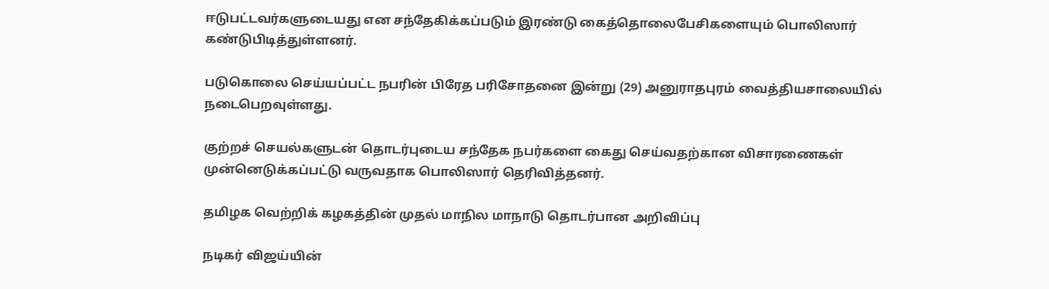ஈடுபட்டவர்களுடையது என சந்தேகிக்கப்படும் இரண்டு கைத்தொலைபேசிகளையும் பொலிஸார் கண்டுபிடித்துள்ளனர்.

படுகொலை செய்யப்பட்ட நபரின் பிரேத பரிசோதனை இன்று (29) அனுராதபுரம் வைத்தியசாலையில் நடைபெறவுள்ளது.

குற்றச் செயல்களுடன் தொடர்புடைய சந்தேக நபர்களை கைது செய்வதற்கான விசாரணைகள் முன்னெடுக்கப்பட்டு வருவதாக பொலிஸார் தெரிவித்தனர்.

தமிழக வெற்றிக் கழகத்தின் முதல் மாநில மாநாடு தொடர்பான அறிவிப்பு

நடிகர் விஜய்யின்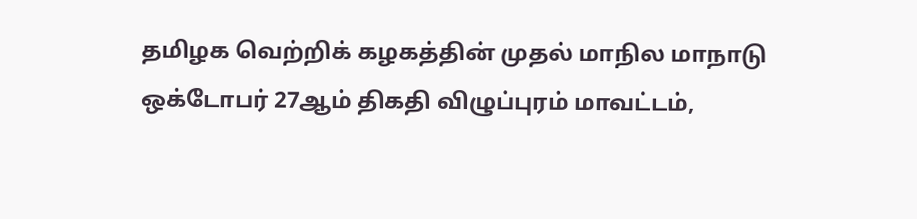தமிழக வெற்றிக் கழகத்தின் முதல் மாநில மாநாடு ஒக்டோபர் 27ஆம் திகதி விழுப்புரம் மாவட்டம்,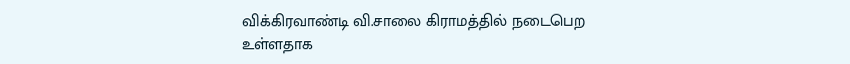விக்கிரவாண்டி வி.சாலை கிராமத்தில் நடைபெற உள்ளதாக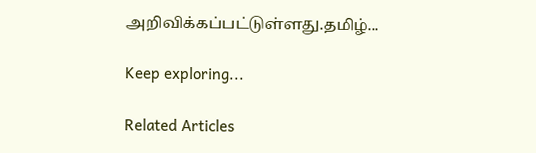அறிவிக்கப்பட்டுள்ளது.தமிழ்...

Keep exploring...

Related Articles